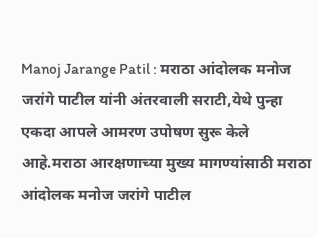Manoj Jarange Patil : मराठा आंदोलक मनोज जरांगे पाटील यांनी अंतरवाली सराटी,येथे पुन्हा एकदा आपले आमरण उपोषण सुरू केले आहे.मराठा आरक्षणाच्या मुख्य मागण्यांसाठी मराठा आंदोलक मनोज जरांगे पाटील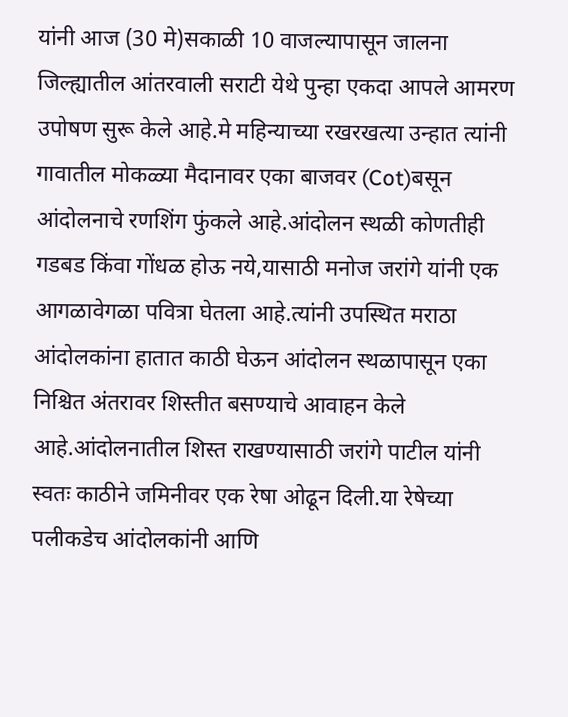यांनी आज (30 मे)सकाळी 10 वाजल्यापासून जालना जिल्ह्यातील आंतरवाली सराटी येथे पुन्हा एकदा आपले आमरण उपोषण सुरू केले आहे.मे महिन्याच्या रखरखत्या उन्हात त्यांनी गावातील मोकळ्या मैदानावर एका बाजवर (Cot)बसून आंदोलनाचे रणशिंग फुंकले आहे.आंदोलन स्थळी कोणतीही गडबड किंवा गोंधळ होऊ नये,यासाठी मनोज जरांगे यांनी एक आगळावेगळा पवित्रा घेतला आहे.त्यांनी उपस्थित मराठा आंदोलकांना हातात काठी घेऊन आंदोलन स्थळापासून एका निश्चित अंतरावर शिस्तीत बसण्याचे आवाहन केले आहे.आंदोलनातील शिस्त राखण्यासाठी जरांगे पाटील यांनी स्वतः काठीने जमिनीवर एक रेषा ओढून दिली.या रेषेच्या पलीकडेच आंदोलकांनी आणि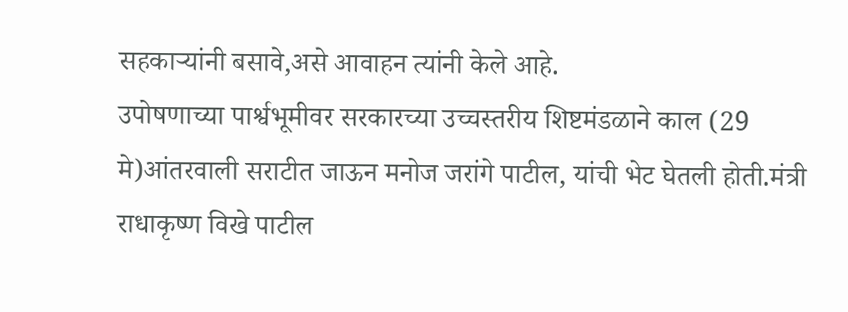सहकाऱ्यांनी बसावे,असे आवाहन त्यांनी केले आहे.
उपोषणाच्या पार्श्वभूमीवर सरकारच्या उच्चस्तरीय शिष्टमंडळाने काल (29 मे)आंतरवाली सराटीत जाऊन मनोज जरांगे पाटील, यांची भेट घेतली होती.मंत्री राधाकृष्ण विखे पाटील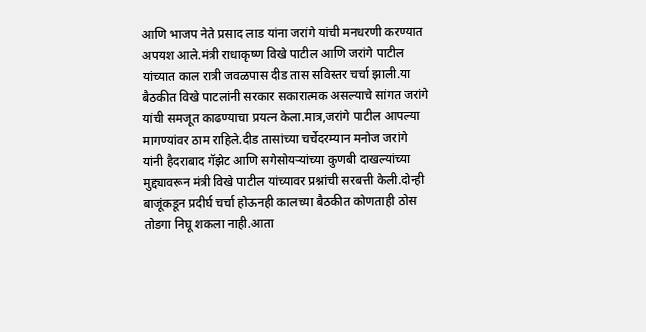आणि भाजप नेते प्रसाद लाड यांना जरांगे यांची मनधरणी करण्यात अपयश आले.मंत्री राधाकृष्ण विखे पाटील आणि जरांगे पाटील यांच्यात काल रात्री जवळपास दीड तास सविस्तर चर्चा झाली.या बैठकीत विखे पाटलांनी सरकार सकारात्मक असल्याचे सांगत जरांगे यांची समजूत काढण्याचा प्रयत्न केला.मात्र,जरांगे पाटील आपल्या मागण्यांवर ठाम राहिले.दीड तासांच्या चर्चेदरम्यान मनोज जरांगे यांनी हैदराबाद गॅझेट आणि सगेसोयऱ्यांच्या कुणबी दाखल्यांच्या मुद्द्यावरून मंत्री विखे पाटील यांच्यावर प्रश्नांची सरबत्ती केली.दोन्ही बाजूंकडून प्रदीर्घ चर्चा होऊनही कालच्या बैठकीत कोणताही ठोस तोडगा निघू शकला नाही.आता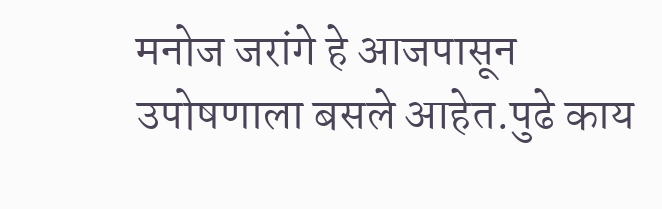मनोज जरांगे हे आजपासून उपोषणाला बसले आहेत.पुढे काय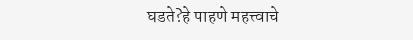घडते?हे पाहणे महत्त्वाचे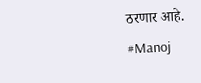ठरणार आहे.
#Manoj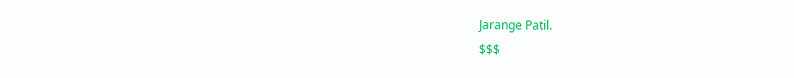Jarange Patil.
$$$